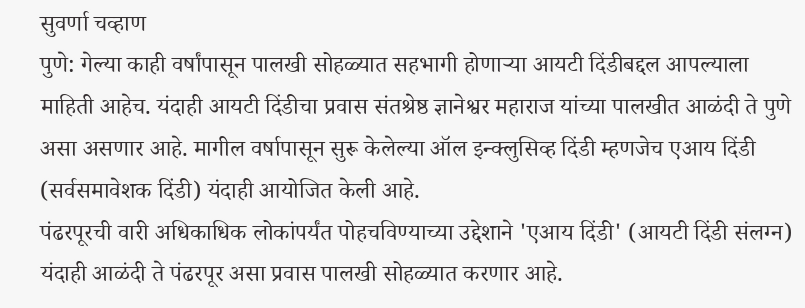सुवर्णा चव्हाण
पुणे: गेल्या काही वर्षांपासून पालखी सोहळ्यात सहभागी होणाऱ्या आयटी दिंडीबद्दल आपल्याला माहिती आहेच. यंदाही आयटी दिंडीचा प्रवास संतश्रेष्ठ ज्ञानेश्वर महाराज यांच्या पालखीत आळंदी ते पुणे असा असणार आहे. मागील वर्षापासून सुरू केलेल्या ऑल इन्क्लुसिव्ह दिंडी म्हणजेच एआय दिंडी (सर्वसमावेशक दिंडी) यंदाही आयोजित केली आहे.
पंढरपूरची वारी अधिकाधिक लोकांपर्यंत पोहचविण्याच्या उद्देशाने 'एआय दिंडी' (आयटी दिंडी संलग्न) यंदाही आळंदी ते पंढरपूर असा प्रवास पालखी सोहळ्यात करणार आहे.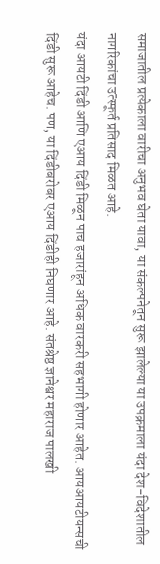समाजातील प्रत्येकाला वारीचा अनुभव घेता यावा, या संकल्पनेतून सुरू झालेल्या या उपक्रमाला यंदा देश-विदेशातील नागरिकांचा उत्स्फूर्त प्रतिसाद मिळत आहे.
यंदा आयटी दिंडी आणि एआय दिंडी मिळून पाच हजारांहून अधिक वारकरी सहभागी होणार आहेत. आयआयटीयन्सची दिंडी सुरू आहेच. पण, या दिंडीबरोबर एआय दिंडीही निघणार आहे. संतश्रेष्ठ ज्ञानेश्वर महाराज पालखी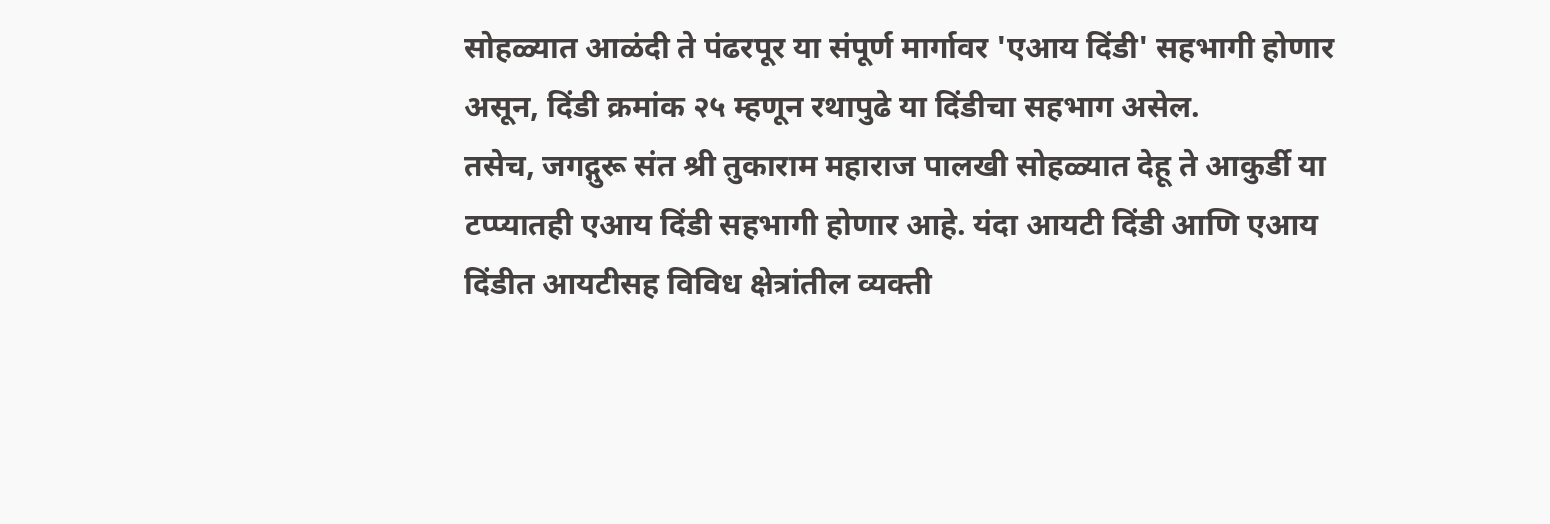सोहळ्यात आळंदी ते पंढरपूर या संपूर्ण मार्गावर 'एआय दिंडी' सहभागी होणार असून, दिंडी क्रमांक २५ म्हणून रथापुढे या दिंडीचा सहभाग असेल.
तसेच, जगद्गुरू संत श्री तुकाराम महाराज पालखी सोहळ्यात देहू ते आकुर्डी या टप्प्यातही एआय दिंडी सहभागी होणार आहे. यंदा आयटी दिंडी आणि एआय दिंडीत आयटीसह विविध क्षेत्रांतील व्यक्ती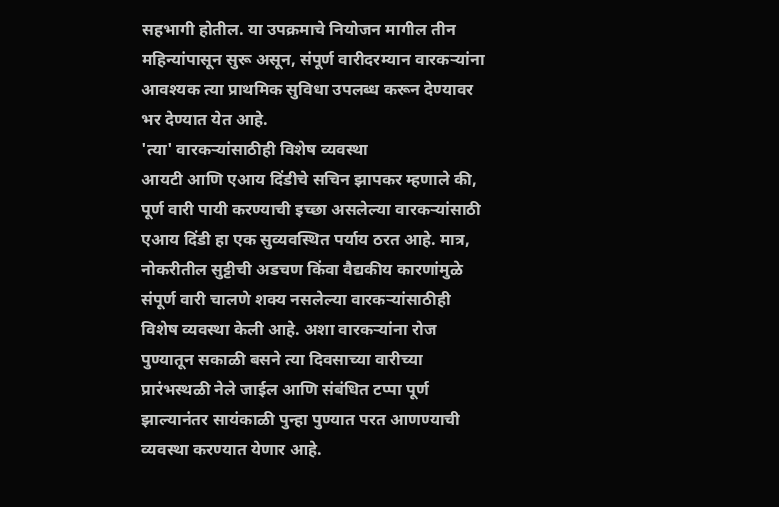सहभागी होतील. या उपक्रमाचे नियोजन मागील तीन महिन्यांपासून सुरू असून, संपूर्ण वारीदरम्यान वारकऱ्यांना आवश्यक त्या प्राथमिक सुविधा उपलब्ध करून देण्यावर भर देण्यात येत आहे.
'त्या' वारकऱ्यांसाठीही विशेष व्यवस्था
आयटी आणि एआय दिंडीचे सचिन झापकर म्हणाले की, पूर्ण वारी पायी करण्याची इच्छा असलेल्या वारकऱ्यांसाठी एआय दिंडी हा एक सुव्यवस्थित पर्याय ठरत आहे. मात्र, नोकरीतील सुट्टीची अडचण किंवा वैद्यकीय कारणांमुळे संपूर्ण वारी चालणे शक्य नसलेल्या वारकऱ्यांसाठीही विशेष व्यवस्था केली आहे. अशा वारकऱ्यांना रोज पुण्यातून सकाळी बसने त्या दिवसाच्या वारीच्या प्रारंभस्थळी नेले जाईल आणि संबंधित टप्पा पूर्ण झाल्यानंतर सायंकाळी पुन्हा पुण्यात परत आणण्याची व्यवस्था करण्यात येणार आहे.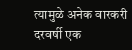त्यामुळे अनेक वारकरी दरवर्षी एक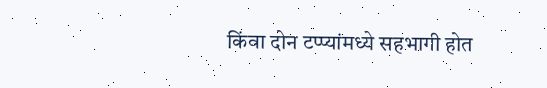किंवा दोन टप्प्यांमध्ये सहभागी होत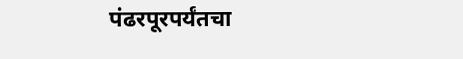पंढरपूरपर्यंतचा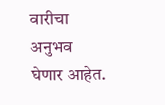वारीचा अनुभव घेणार आहेत.